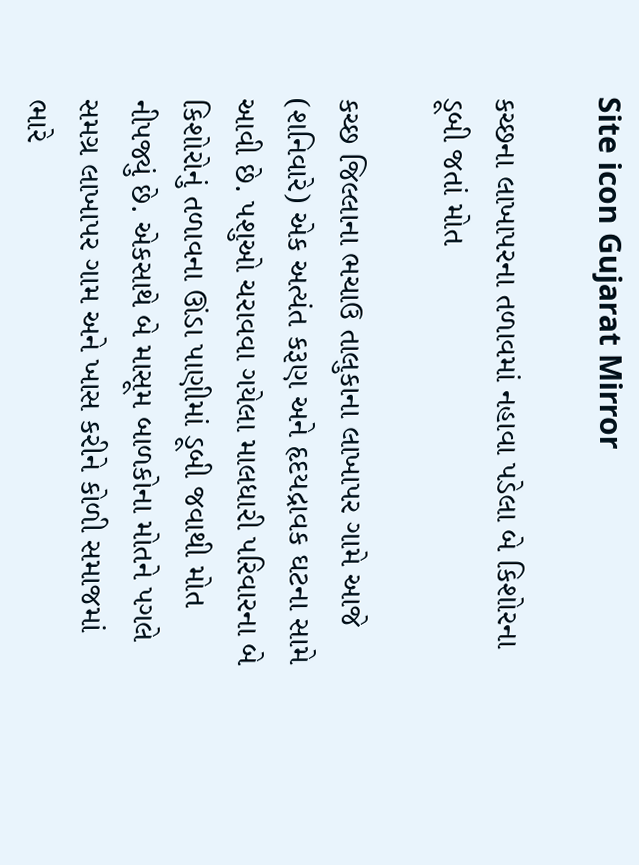Site icon Gujarat Mirror

કચ્છના લાખાપરના તળાવમાં નહાવા પડેલા બે કિશોરના ડૂબી જતાં મોત

કચ્છ જિલ્લાના ભચાઉ તાલુકાના લાખાપર ગામે આજે (શનિવારે) એક અત્યંત કરૂણ અને હૃદયદ્રાવક ઘટના સામે આવી છે. પશુઓ ચરાવવા ગયેલા માલધારી પરિવારના બે કિશોરોનું તળાવના ઊંડા પાણીમાં ડૂબી જવાથી મોત નીપજ્યું છે. એકસાથે બે માસૂમ બાળકોના મોતને પગલે સમગ્ર લાખાપર ગામ અને ખાસ કરીને કોળી સમાજમાં ભારે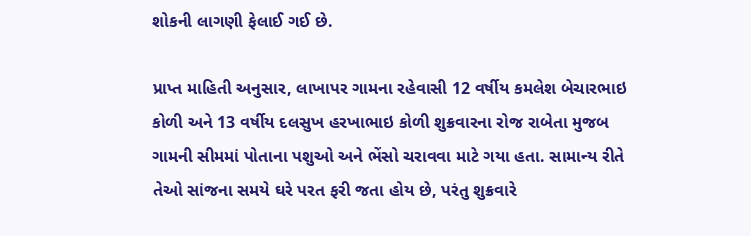શોકની લાગણી ફેલાઈ ગઈ છે.

પ્રાપ્ત માહિતી અનુસાર, લાખાપર ગામના રહેવાસી 12 વર્ષીય કમલેશ બેચારભાઇ કોળી અને 13 વર્ષીય દલસુખ હરખાભાઇ કોળી શુક્રવારના રોજ રાબેતા મુજબ ગામની સીમમાં પોતાના પશુઓ અને ભેંસો ચરાવવા માટે ગયા હતા. સામાન્ય રીતે તેઓ સાંજના સમયે ઘરે પરત ફરી જતા હોય છે, પરંતુ શુક્રવારે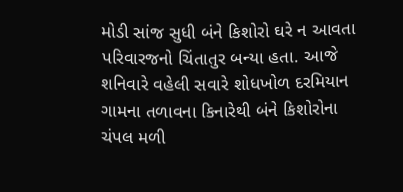મોડી સાંજ સુધી બંને કિશોરો ઘરે ન આવતા પરિવારજનો ચિંતાતુર બન્યા હતા. આજે શનિવારે વહેલી સવારે શોધખોળ દરમિયાન ગામના તળાવના કિનારેથી બંને કિશોરોના ચંપલ મળી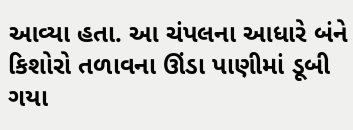આવ્યા હતા. આ ચંપલના આધારે બંને કિશોરો તળાવના ઊંડા પાણીમાં ડૂબી ગયા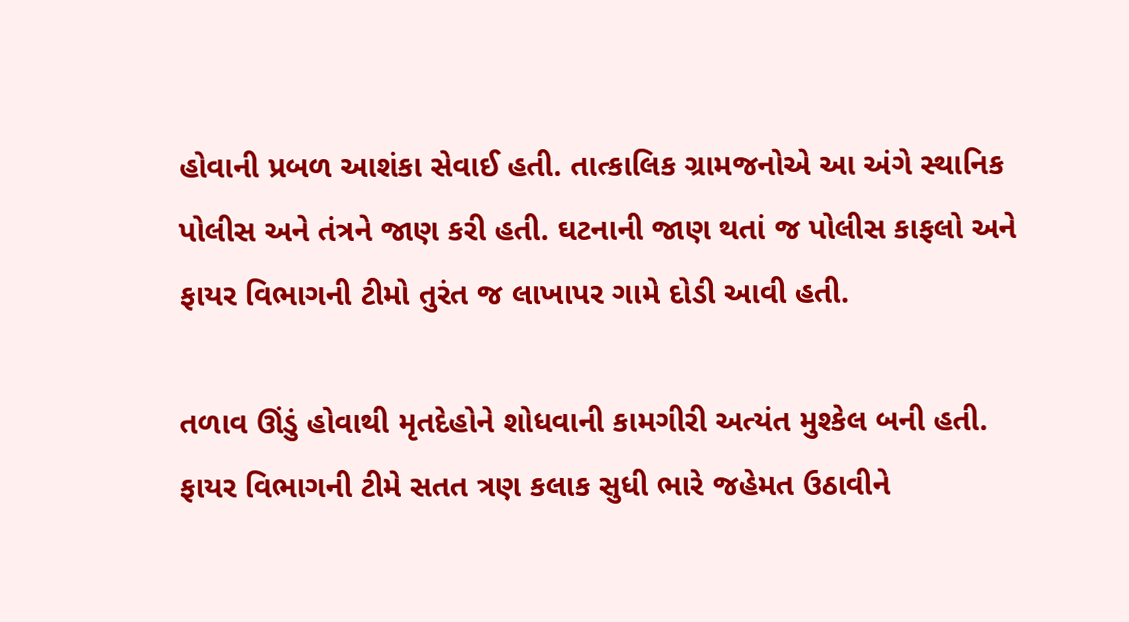હોવાની પ્રબળ આશંકા સેવાઈ હતી. તાત્કાલિક ગ્રામજનોએ આ અંગે સ્થાનિક પોલીસ અને તંત્રને જાણ કરી હતી. ઘટનાની જાણ થતાં જ પોલીસ કાફલો અને ફાયર વિભાગની ટીમો તુરંત જ લાખાપર ગામે દોડી આવી હતી.

તળાવ ઊંડું હોવાથી મૃતદેહોને શોધવાની કામગીરી અત્યંત મુશ્કેલ બની હતી. ફાયર વિભાગની ટીમે સતત ત્રણ કલાક સુધી ભારે જહેમત ઉઠાવીને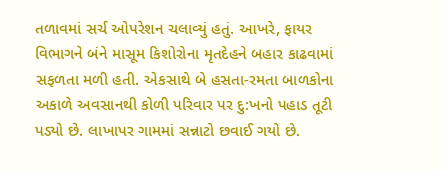તળાવમાં સર્ચ ઓપરેશન ચલાવ્યું હતું. આખરે, ફાયર વિભાગને બંને માસૂમ કિશોરોના મૃતદેહને બહાર કાઢવામાં સફળતા મળી હતી. એકસાથે બે હસતા-રમતા બાળકોના અકાળે અવસાનથી કોળી પરિવાર પર દુ:ખનો પહાડ તૂટી પડ્યો છે. લાખાપર ગામમાં સન્નાટો છવાઈ ગયો છે.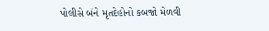પોલીસે બંને મૃતદેહોનો કબજો મેળવી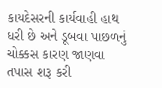કાયદેસરની કાર્યવાહી હાથ ધરી છે અને ડૂબવા પાછળનું ચોક્કસ કારણ જાણવા તપાસ શરૂ કરી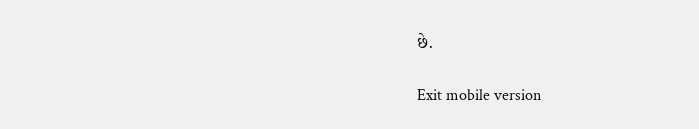છે.

Exit mobile version